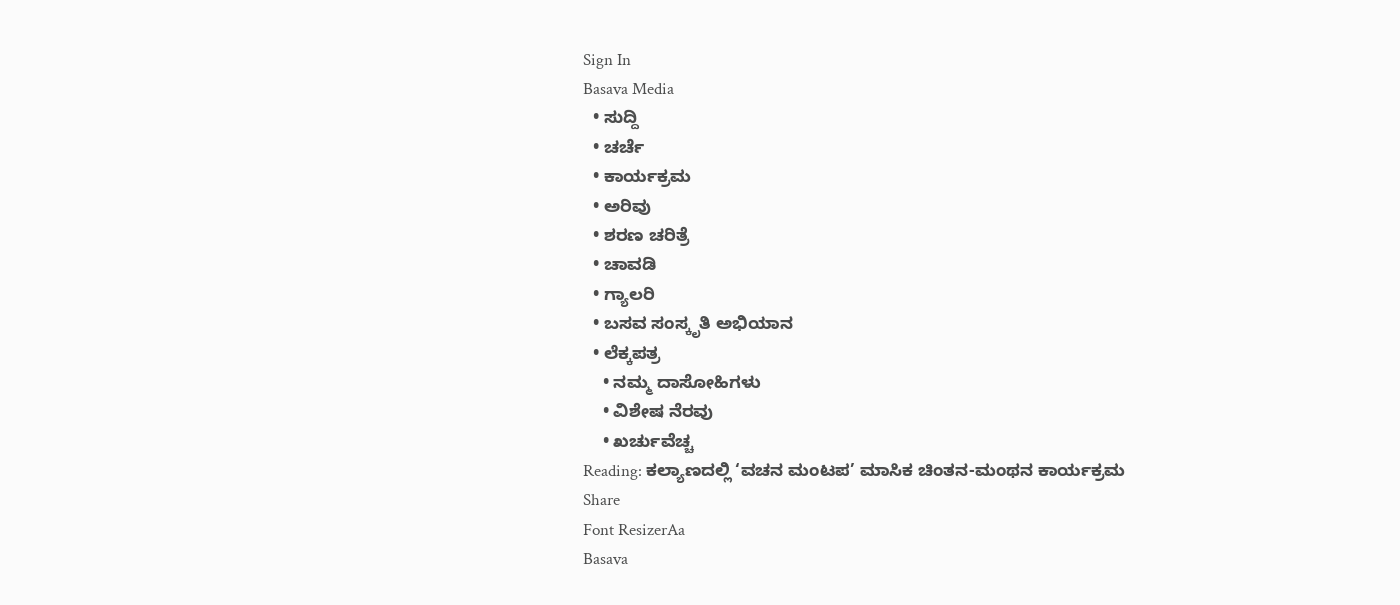Sign In
Basava Media
  • ಸುದ್ದಿ
  • ಚರ್ಚೆ
  • ಕಾರ್ಯಕ್ರಮ
  • ಅರಿವು
  • ಶರಣ ಚರಿತ್ರೆ
  • ಚಾವಡಿ
  • ಗ್ಯಾಲರಿ
  • ಬಸವ ಸಂಸ್ಕೃತಿ ಅಭಿಯಾನ
  • ಲೆಕ್ಕಪತ್ರ
    • ನಮ್ಮ ದಾಸೋಹಿಗಳು
    • ವಿಶೇಷ ನೆರವು
    • ಖರ್ಚುವೆಚ್ಚ
Reading: ಕಲ್ಯಾಣದಲ್ಲಿ ‘ವಚನ ಮಂಟಪ’ ಮಾಸಿಕ ಚಿಂತನ-ಮಂಥನ ಕಾರ್ಯಕ್ರಮ
Share
Font ResizerAa
Basava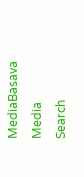MediaBasava Media
Search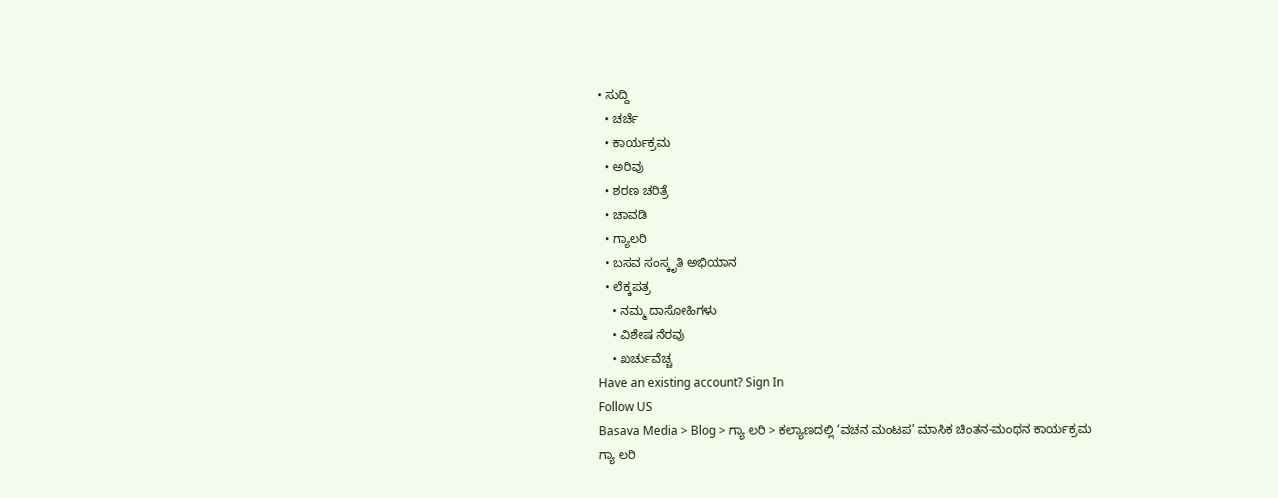• ಸುದ್ದಿ
  • ಚರ್ಚೆ
  • ಕಾರ್ಯಕ್ರಮ
  • ಅರಿವು
  • ಶರಣ ಚರಿತ್ರೆ
  • ಚಾವಡಿ
  • ಗ್ಯಾಲರಿ
  • ಬಸವ ಸಂಸ್ಕೃತಿ ಅಭಿಯಾನ
  • ಲೆಕ್ಕಪತ್ರ
    • ನಮ್ಮ ದಾಸೋಹಿಗಳು
    • ವಿಶೇಷ ನೆರವು
    • ಖರ್ಚುವೆಚ್ಚ
Have an existing account? Sign In
Follow US
Basava Media > Blog > ಗ್ಯಾ ಲರಿ > ಕಲ್ಯಾಣದಲ್ಲಿ ‘ವಚನ ಮಂಟಪ’ ಮಾಸಿಕ ಚಿಂತನ-ಮಂಥನ ಕಾರ್ಯಕ್ರಮ
ಗ್ಯಾ ಲರಿ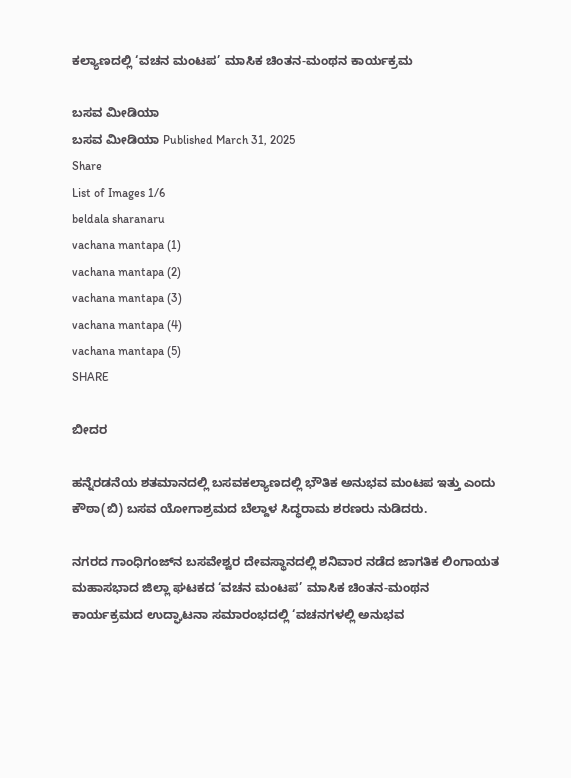ಕಲ್ಯಾಣದಲ್ಲಿ ‘ವಚನ ಮಂಟಪ’ ಮಾಸಿಕ ಚಿಂತನ-ಮಂಥನ ಕಾರ್ಯಕ್ರಮ

ಬಸವ ಮೀಡಿಯಾ
ಬಸವ ಮೀಡಿಯಾ Published March 31, 2025
Share
List of Images 1/6
beldala sharanaru
vachana mantapa (1)
vachana mantapa (2)
vachana mantapa (3)
vachana mantapa (4)
vachana mantapa (5)
SHARE

ಬೀದರ

ಹನ್ನೆರಡನೆಯ ಶತಮಾನದಲ್ಲಿ ಬಸವಕಲ್ಯಾಣದಲ್ಲಿ ಭೌತಿಕ ಅನುಭವ ಮಂಟಪ ಇತ್ತು ಎಂದು ಕೌಠಾ(ಬಿ) ಬಸವ ಯೋಗಾಶ್ರಮದ ಬೆಲ್ದಾಳ ಸಿದ್ಧರಾಮ ಶರಣರು ನುಡಿದರು.

ನಗರದ ಗಾಂಧಿಗಂಜ್‍ನ ಬಸವೇಶ್ವರ ದೇವಸ್ಥಾನದಲ್ಲಿ ಶನಿವಾರ ನಡೆದ ಜಾಗತಿಕ ಲಿಂಗಾಯತ ಮಹಾಸಭಾದ ಜಿಲ್ಲಾ ಘಟಕದ ‘ವಚನ ಮಂಟಪ’ ಮಾಸಿಕ ಚಿಂತನ-ಮಂಥನ ಕಾರ್ಯಕ್ರಮದ ಉದ್ಘಾಟನಾ ಸಮಾರಂಭದಲ್ಲಿ ‘ವಚನಗಳಲ್ಲಿ ಅನುಭವ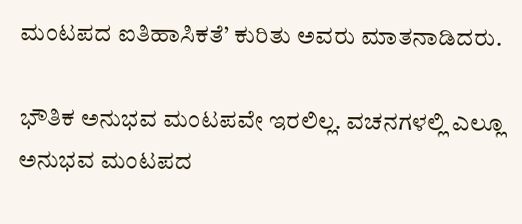ಮಂಟಪದ ಐತಿಹಾಸಿಕತೆ’ ಕುರಿತು ಅವರು ಮಾತನಾಡಿದರು.

ಭೌತಿಕ ಅನುಭವ ಮಂಟಪವೇ ಇರಲಿಲ್ಲ. ವಚನಗಳಲ್ಲಿ ಎಲ್ಲೂ ಅನುಭವ ಮಂಟಪದ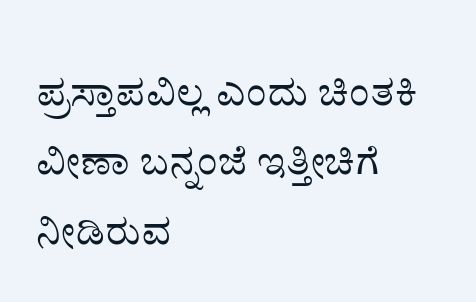ಪ್ರಸ್ತಾಪವಿಲ್ಲ ಎಂದು ಚಿಂತಕಿ ವೀಣಾ ಬನ್ನಂಜೆ ಇತ್ತೀಚಿಗೆ ನೀಡಿರುವ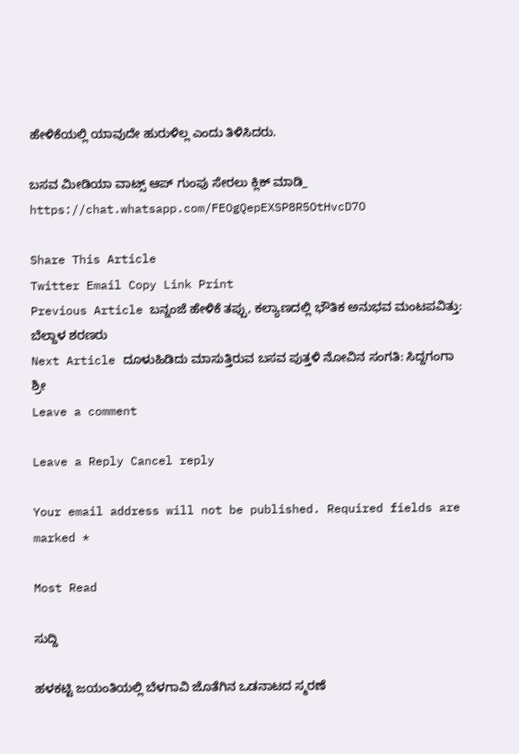ಹೇಳಿಕೆಯಲ್ಲಿ ಯಾವುದೇ ಹುರುಳಿಲ್ಲ ಎಂದು ತಿಳಿಸಿದರು.

ಬಸವ ಮೀಡಿಯಾ ವಾಟ್ಸ್ ಆಪ್ ಗುಂಪು ಸೇರಲು ಕ್ಲಿಕ್ ಮಾಡಿ_
https://chat.whatsapp.com/FEOgQepEXSP8R5OtHvcD7O

Share This Article
Twitter Email Copy Link Print
Previous Article ಬನ್ನಂಜೆ ಹೇಳಿಕೆ ತಪ್ಪು, ಕಲ್ಯಾಣದಲ್ಲಿ ಭೌತಿಕ ಅನುಭವ ಮಂಟಪವಿತ್ತು: ಬೆಲ್ದಾಳ ಶರಣರು
Next Article ದೂಳುಹಿಡಿದು ಮಾಸುತ್ತಿರುವ ಬಸವ ಪುತ್ತಳಿ ನೋವಿನ ಸಂಗತಿ: ಸಿದ್ದಗಂಗಾ ಶ್ರೀ
Leave a comment

Leave a Reply Cancel reply

Your email address will not be published. Required fields are marked *

Most Read

ಸುದ್ದಿ

ಹಳಕಟ್ಟಿ ಜಯಂತಿಯಲ್ಲಿ ಬೆಳಗಾವಿ ಜೊತೆಗಿನ ಒಡನಾಟದ ಸ್ಮರಣೆ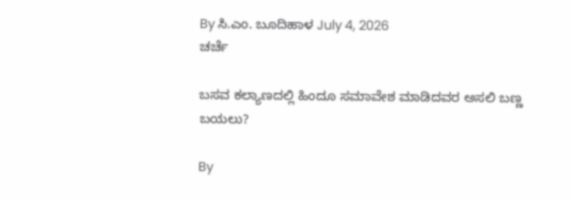By ಸಿ.ಎಂ. ಬೂದಿಹಾಳ July 4, 2026
ಚರ್ಚೆ

ಬಸವ ಕಲ್ಯಾಣದಲ್ಲಿ ಹಿಂದೂ ಸಮಾವೇಶ ಮಾಡಿದವರ ಅಸಲಿ ಬಣ್ಣ ಬಯಲು?

By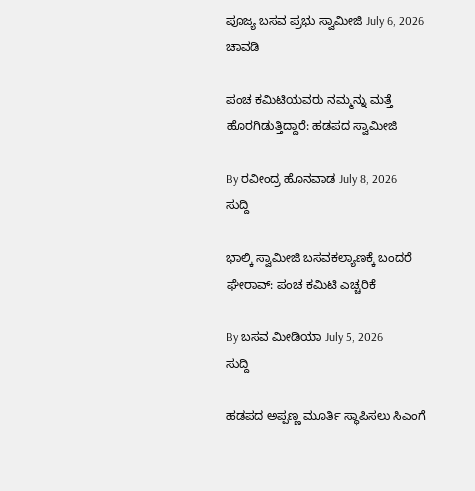ಪೂಜ್ಯ ಬಸವ ಪ್ರಭು ಸ್ವಾಮೀಜಿ July 6, 2026
ಚಾವಡಿ

ಪಂಚ ಕಮಿಟಿಯವರು ನಮ್ಮನ್ನು ಮತ್ತೆ ಹೊರಗಿಡುತ್ತಿದ್ದಾರೆ: ಹಡಪದ ಸ್ವಾಮೀಜಿ

By ರವೀಂದ್ರ ಹೊನವಾಡ July 8, 2026
ಸುದ್ದಿ

ಭಾಲ್ಕಿ ಸ್ವಾಮೀಜಿ ಬಸವಕಲ್ಯಾಣಕ್ಕೆ ಬಂದರೆ ಘೇರಾವ್: ಪಂಚ ಕಮಿಟಿ ಎಚ್ಚರಿಕೆ

By ಬಸವ ಮೀಡಿಯಾ July 5, 2026
ಸುದ್ದಿ

ಹಡಪದ ಅಪ್ಪಣ್ಣ ಮೂರ್ತಿ ಸ್ಥಾಪಿಸಲು ಸಿಎಂಗೆ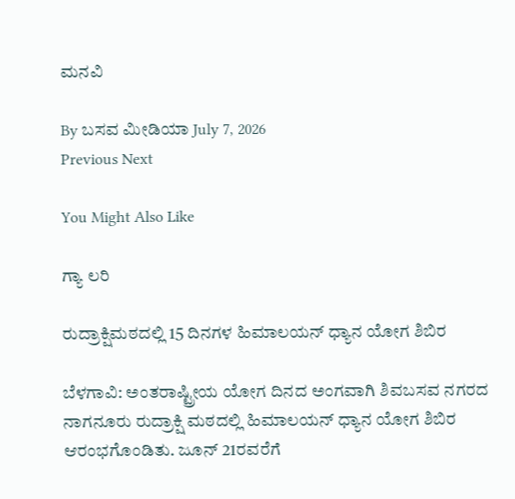ಮನವಿ

By ಬಸವ ಮೀಡಿಯಾ July 7, 2026
Previous Next

You Might Also Like

ಗ್ಯಾ ಲರಿ

ರುದ್ರಾಕ್ಷಿಮಠದಲ್ಲಿ 15 ದಿನಗಳ ಹಿಮಾಲಯನ್ ಧ್ಯಾನ ಯೋಗ ಶಿಬಿರ

ಬೆಳಗಾವಿ: ಅಂತರಾಷ್ಟ್ರೀಯ ಯೋಗ ದಿನದ ಅಂಗವಾಗಿ ಶಿವಬಸವ ನಗರದ ನಾಗನೂರು ರುದ್ರಾಕ್ಷಿ ಮಠದಲ್ಲಿ ಹಿಮಾಲಯನ್ ಧ್ಯಾನ ಯೋಗ ಶಿಬಿರ ಆರಂಭಗೊಂಡಿತು. ಜೂನ್ 21ರವರೆಗೆ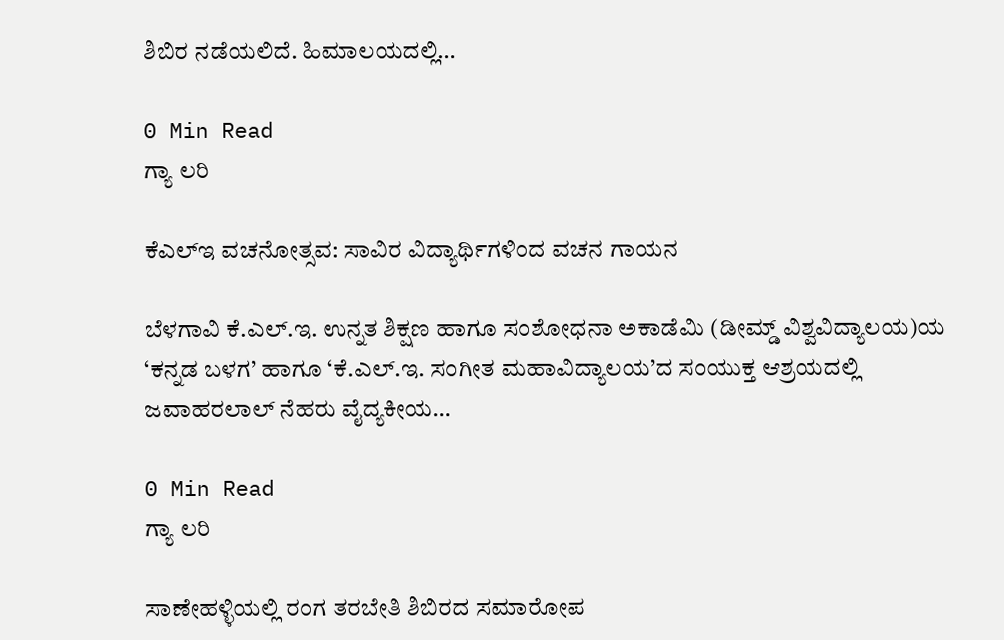ಶಿಬಿರ ನಡೆಯಲಿದೆ. ಹಿಮಾಲಯದಲ್ಲಿ…

0 Min Read
ಗ್ಯಾ ಲರಿ

ಕೆಎಲ್‌ಇ ವಚನೋತ್ಸವ: ಸಾವಿರ ವಿದ್ಯಾರ್ಥಿಗಳಿಂದ ವಚನ ಗಾಯನ

ಬೆಳಗಾವಿ ಕೆ.ಎಲ್.ಇ. ಉನ್ನತ ಶಿಕ್ಷಣ ಹಾಗೂ ಸಂಶೋಧನಾ ಅಕಾಡೆಮಿ (ಡೀಮ್ಡ್ ವಿಶ್ವವಿದ್ಯಾಲಯ)ಯ ‘ಕನ್ನಡ ಬಳಗ’ ಹಾಗೂ ‘ಕೆ.ಎಲ್.ಇ. ಸಂಗೀತ ಮಹಾವಿದ್ಯಾಲಯ’ದ ಸಂಯುಕ್ತ ಆಶ್ರಯದಲ್ಲಿ ಜವಾಹರಲಾಲ್ ನೆಹರು ವೈದ್ಯಕೀಯ…

0 Min Read
ಗ್ಯಾ ಲರಿ

ಸಾಣೇಹಳ್ಳಿಯಲ್ಲಿ ರಂಗ ತರಬೇತಿ ಶಿಬಿರದ ಸಮಾರೋಪ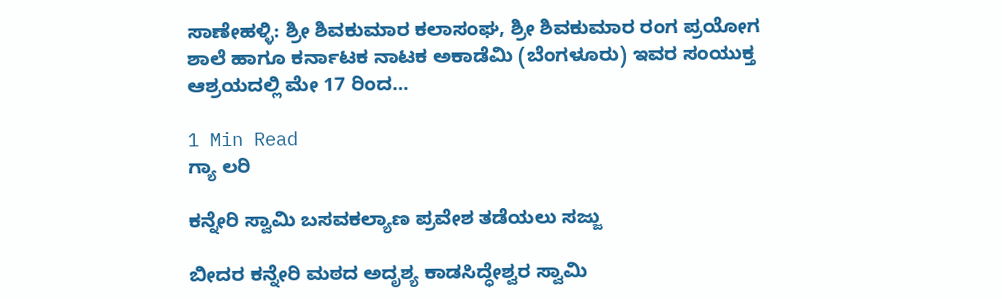ಸಾಣೇಹಳ್ಳಿ: ಶ್ರೀ ಶಿವಕುಮಾರ ಕಲಾಸಂಘ, ಶ್ರೀ ಶಿವಕುಮಾರ ರಂಗ ಪ್ರಯೋಗ ಶಾಲೆ ಹಾಗೂ ಕರ್ನಾಟಕ ನಾಟಕ ಅಕಾಡೆಮಿ (ಬೆಂಗಳೂರು) ಇವರ ಸಂಯುಕ್ತ ಆಶ್ರಯದಲ್ಲಿ ಮೇ 17 ರಿಂದ…

1 Min Read
ಗ್ಯಾ ಲರಿ

ಕನ್ನೇರಿ ಸ್ವಾಮಿ ಬಸವಕಲ್ಯಾಣ ಪ್ರವೇಶ ತಡೆಯಲು ಸಜ್ಜು

ಬೀದರ ಕನ್ನೇರಿ ಮಠದ ಅದೃಶ್ಯ ಕಾಡಸಿದ್ಧೇಶ್ವರ ಸ್ವಾಮಿ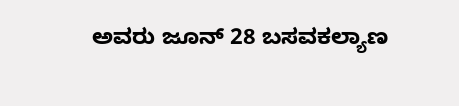ಅವರು ಜೂನ್ 28 ಬಸವಕಲ್ಯಾಣ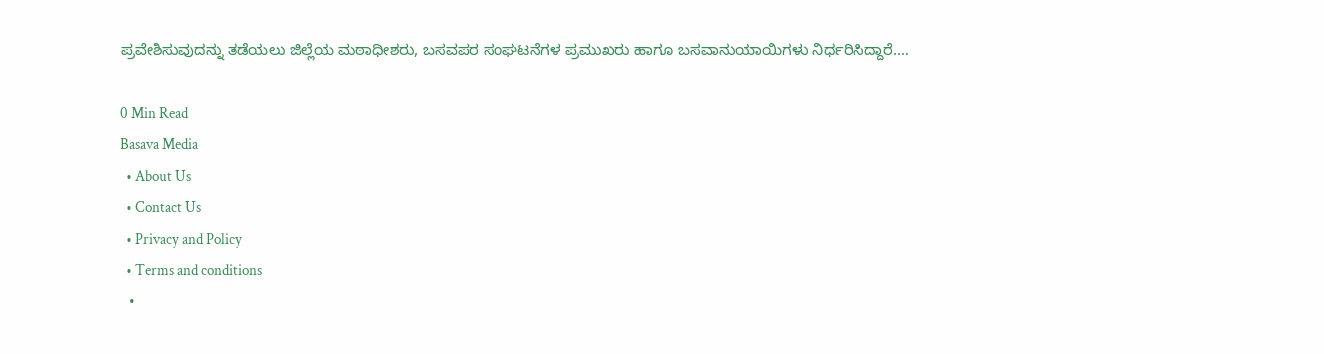ಪ್ರವೇಶಿಸುವುದನ್ನು ತಡೆಯಲು ಜಿಲ್ಲೆಯ ಮಠಾಧೀಶರು, ಬಸವಪರ ಸಂಘಟನೆಗಳ ಪ್ರಮುಖರು ಹಾಗೂ ಬಸವಾನುಯಾಯಿಗಳು ನಿರ್ಧರಿಸಿದ್ದಾರೆ.…

0 Min Read
Basava Media
  • About Us
  • Contact Us
  • Privacy and Policy
  • Terms and conditions
  •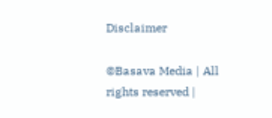Disclaimer

©Basava Media | All rights reserved |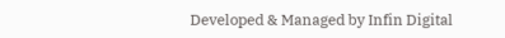Developed & Managed by Infin Digital